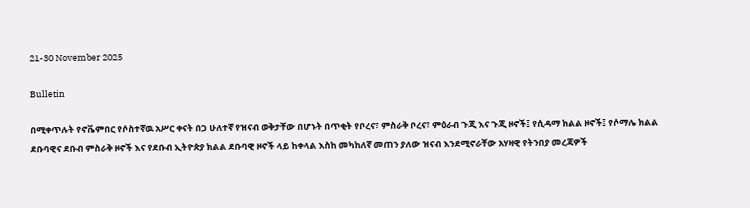21-30 November 2025

Bulletin

በሚቀጥሉት የኖቬምበር የሶስተኛዉ አሥር ቀናት በጋ ሁለተኛ የዝናብ ወቅታቸው በሆኑት በጥቂት የቦረና፣ ምስራቅ ቦረና፣ ምዕራብ ጉጂ እና ጉጂ ዞኖች፤ የሲዳማ ክልል ዞኖች፤ የሶማሌ ክልል ደቡባዊና ደቡብ ምስራቅ ዞኖች እና የደቡብ ኢትዮጵያ ክልል ደቡባዊ ዞኖች ላይ ከቀላል እስከ መካከለኛ መጠን ያለው ዝናብ እንደሚኖራቸው አሃዛዊ የትንበያ መረጃዎች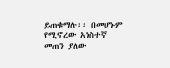ይጠቁማሉ፡፡ በመሆኑም የሚኖረው አነስተኛ መጠን ያለው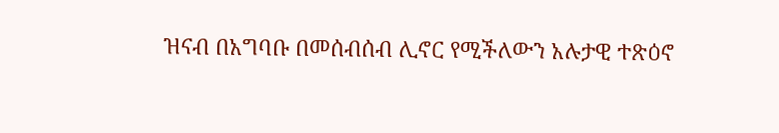ዝናብ በአግባቡ በመሰብሰብ ሊኖር የሚችለውን አሉታዊ ተጽዕኖ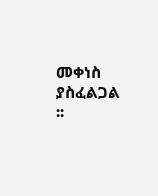መቀነስ ያስፈልጋል ፡፡